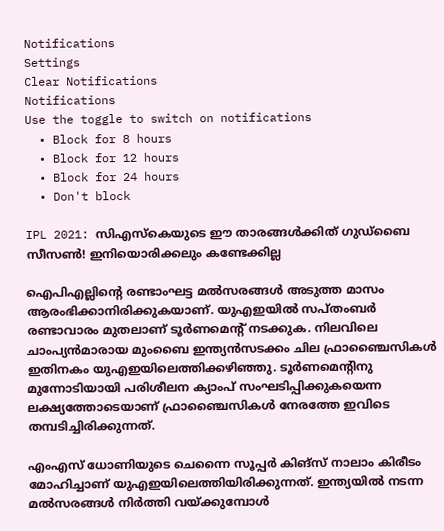Notifications
Settings
Clear Notifications
Notifications
Use the toggle to switch on notifications
  • Block for 8 hours
  • Block for 12 hours
  • Block for 24 hours
  • Don't block

IPL 2021: സിഎസ്‌കെയുടെ ഈ താരങ്ങള്‍ക്കിത് ഗുഡ്‌ബൈ സീസണ്‍! ഇനിയൊരിക്കലും കണ്ടേക്കില്ല

ഐപിഎല്ലിന്റെ രണ്ടാംഘട്ട മല്‍സരങ്ങള്‍ അടുത്ത മാസം ആരംഭിക്കാനിരിക്കുകയാണ്. യുഎഇയില്‍ സപ്തംബര്‍ രണ്ടാവാരം മുതലാണ് ടൂര്‍ണമെന്റ് നടക്കുക. നിലവിലെ ചാംപ്യന്‍മാരായ മുംബൈ ഇന്ത്യന്‍സടക്കം ചില ഫ്രാഞ്ചൈസികള്‍ ഇതിനകം യുഎഇയിലെത്തിക്കഴിഞ്ഞു. ടൂര്‍ണമെന്റിനു മുന്നോടിയായി പരിശീലന ക്യാംപ് സംഘടിപ്പിക്കുകയെന്ന ലക്ഷ്യത്തോടെയാണ് ഫ്രാഞ്ചൈസികള്‍ നേരത്തേ ഇവിടെ തമ്പടിച്ചിരിക്കുന്നത്.

എംഎസ് ധോണിയുടെ ചെന്നൈ സൂപ്പര്‍ കിങ്‌സ് നാലാം കിരീടം മോഹിച്ചാണ് യുഎഇയിലെത്തിയിരിക്കുന്നത്. ഇന്ത്യയില്‍ നടന്ന മല്‍സരങ്ങള്‍ നിര്‍ത്തി വയ്ക്കുമ്പോള്‍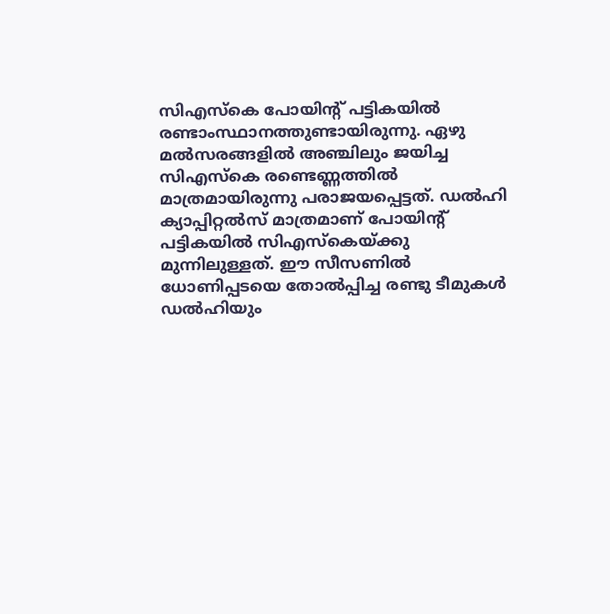സിഎസ്‌കെ പോയിന്റ് പട്ടികയില്‍ രണ്ടാംസ്ഥാനത്തുണ്ടായിരുന്നു. ഏഴു മല്‍സരങ്ങളില്‍ അഞ്ചിലും ജയിച്ച സിഎസ്‌കെ രണ്ടെണ്ണത്തില്‍ മാത്രമായിരുന്നു പരാജയപ്പെട്ടത്. ഡല്‍ഹി ക്യാപ്പിറ്റല്‍സ് മാത്രമാണ് പോയിന്റ് പട്ടികയില്‍ സിഎസ്‌കെയ്ക്കു മുന്നിലുള്ളത്. ഈ സീസണില്‍ ധോണിപ്പടയെ തോല്‍പ്പിച്ച രണ്ടു ടീമുകള്‍ ഡല്‍ഹിയും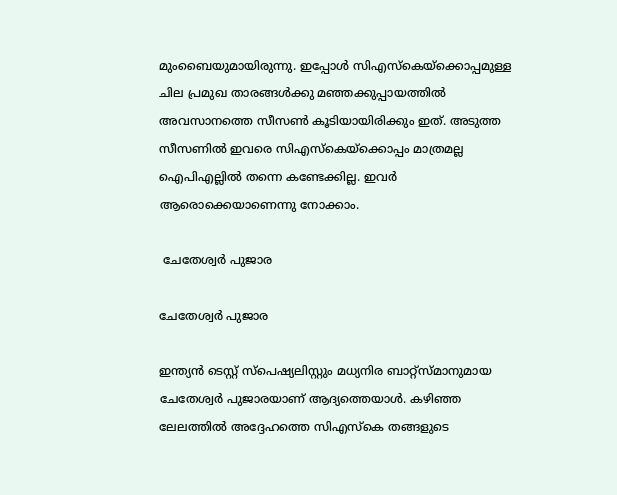മുംബൈയുമായിരുന്നു. ഇപ്പോള്‍ സിഎസ്‌കെയ്‌ക്കൊപ്പമുള്ള ചില പ്രമുഖ താരങ്ങള്‍ക്കു മഞ്ഞക്കുപ്പായത്തില്‍ അവസാനത്തെ സീസണ്‍ കൂടിയായിരിക്കും ഇത്. അടുത്ത സീസണില്‍ ഇവരെ സിഎസ്‌കെയ്‌ക്കൊപ്പം മാത്രമല്ല ഐപിഎല്ലില്‍ തന്നെ കണ്ടേക്കില്ല. ഇവര്‍ ആരൊക്കെയാണെന്നു നോക്കാം.

 ചേതേശ്വര്‍ പുജാര

ചേതേശ്വര്‍ പുജാര

ഇന്ത്യന്‍ ടെസ്റ്റ് സ്‌പെഷ്യലിസ്റ്റും മധ്യനിര ബാറ്റ്‌സ്മാനുമായ ചേതേശ്വര്‍ പുജാരയാണ് ആദ്യത്തെയാള്‍. കഴിഞ്ഞ ലേലത്തില്‍ അദ്ദേഹത്തെ സിഎസ്‌കെ തങ്ങളുടെ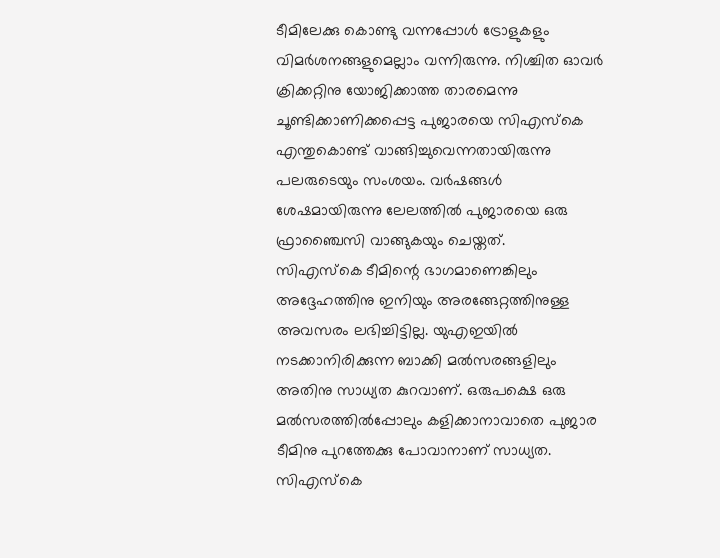ടീമിലേക്കു കൊണ്ടു വന്നപ്പോള്‍ ട്രോളുകളും വിമര്‍ശനങ്ങളുമെല്ലാം വന്നിരുന്നു. നിശ്ചിത ഓവര്‍ ക്രിക്കറ്റിനു യോജിക്കാത്ത താരമെന്നു ചൂണ്ടിക്കാണിക്കപ്പെട്ട പുജാരയെ സിഎസ്‌കെ എന്തുകൊണ്ട് വാങ്ങിച്ചുവെന്നതായിരുന്നു പലരുടെയും സംശയം. വര്‍ഷങ്ങള്‍ ശേഷമായിരുന്നു ലേലത്തില്‍ പുജാരയെ ഒരു ഫ്രാഞ്ചൈസി വാങ്ങുകയും ചെയ്തത്.
സിഎസ്‌കെ ടീമിന്റെ ഭാഗമാണെങ്കിലും അദ്ദേഹത്തിനു ഇനിയും അരങ്ങേറ്റത്തിനുള്ള അവസരം ലഭിച്ചിട്ടില്ല. യുഎഇയില്‍ നടക്കാനിരിക്കുന്ന ബാക്കി മല്‍സരങ്ങളിലും അതിനു സാധ്യത കുറവാണ്. ഒരുപക്ഷെ ഒരു മല്‍സരത്തില്‍പ്പോലും കളിക്കാനാവാതെ പുജാര ടീമിനു പുറത്തേക്കു പോവാനാണ് സാധ്യത. സിഎസ്‌കെ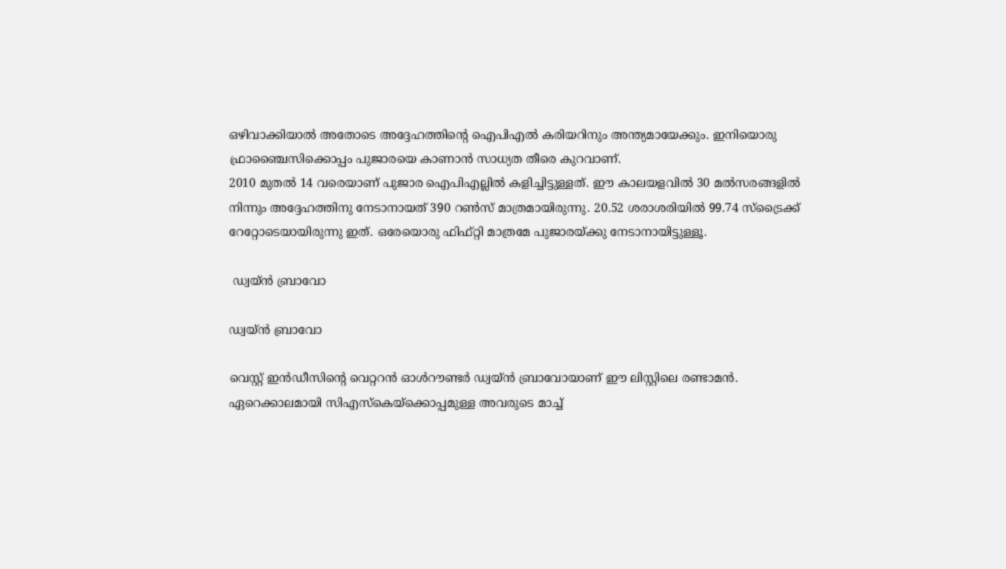ഒഴിവാക്കിയാല്‍ അതോടെ അദ്ദേഹത്തിന്റെ ഐപിഎല്‍ കരിയറിനും അന്ത്യമായേക്കും. ഇനിയൊരു ഫ്രാഞ്ചൈസിക്കൊപ്പം പുജാരയെ കാണാന്‍ സാധ്യത തീരെ കുറവാണ്.
2010 മുതല്‍ 14 വരെയാണ് പുജാര ഐപിഎല്ലില്‍ കളിച്ചിട്ടുള്ളത്. ഈ കാലയളവില്‍ 30 മല്‍സരങ്ങളില്‍ നിന്നും അദ്ദേഹത്തിനു നേടാനായത് 390 റണ്‍സ് മാത്രമായിരുന്നു. 20.52 ശരാശരിയില്‍ 99.74 സ്‌ട്രൈക്ക് റേറ്റോടെയായിരുന്നു ഇത്. ഒരേയൊരു ഫിഫ്റ്റി മാത്രമേ പുജാരയ്ക്കു നേടാനായിട്ടുള്ളൂ.

 ഡ്വയ്ന്‍ ബ്രാവോ

ഡ്വയ്ന്‍ ബ്രാവോ

വെസ്റ്റ് ഇന്‍ഡീസിന്റെ വെറ്ററന്‍ ഓള്‍റൗണ്ടര്‍ ഡ്വയ്ന്‍ ബ്രാവോയാണ് ഈ ലിസ്റ്റിലെ രണ്ടാമന്‍. ഏറെക്കാലമായി സിഎസ്‌കെയ്‌ക്കൊപ്പമുള്ള അവരുടെ മാച്ച്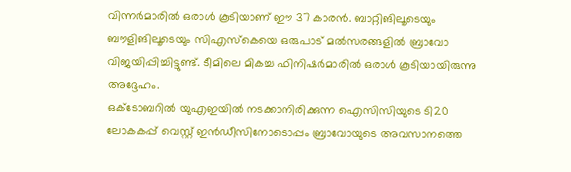വിന്നര്‍മാരില്‍ ഒരാള്‍ കൂടിയാണ് ഈ 37 കാരന്‍. ബാറ്റിങിലൂടെയും ബൗളിങിലൂടെയും സിഎസ്‌കെയെ ഒരുപാട് മല്‍സരങ്ങളില്‍ ബ്രാവോ വിജയിപ്പിച്ചിട്ടുണ്ട്. ടീമിലെ മികച്ച ഫിനിഷര്‍മാരില്‍ ഒരാള്‍ കൂടിയായിരുന്നു അദ്ദേഹം.
ഒക്ടോബറില്‍ യുഎഇയില്‍ നടക്കാനിരിക്കുന്ന ഐസിസിയുടെ ടി20 ലോകകപ്പ് വെസ്റ്റ് ഇന്‍ഡീസിനോടൊപ്പം ബ്രാവോയുടെ അവസാനത്തെ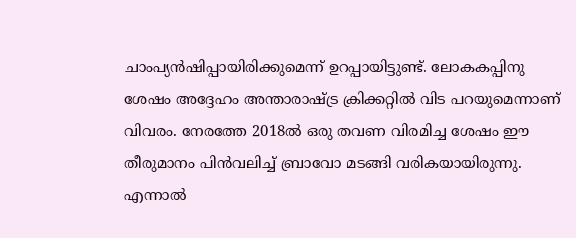ചാംപ്യന്‍ഷിപ്പായിരിക്കുമെന്ന് ഉറപ്പായിട്ടുണ്ട്. ലോകകപ്പിനു ശേഷം അദ്ദേഹം അന്താരാഷ്ട്ര ക്രിക്കറ്റില്‍ വിട പറയുമെന്നാണ് വിവരം. നേരത്തേ 2018ല്‍ ഒരു തവണ വിരമിച്ച ശേഷം ഈ തീരുമാനം പിന്‍വലിച്ച് ബ്രാവോ മടങ്ങി വരികയായിരുന്നു. എന്നാല്‍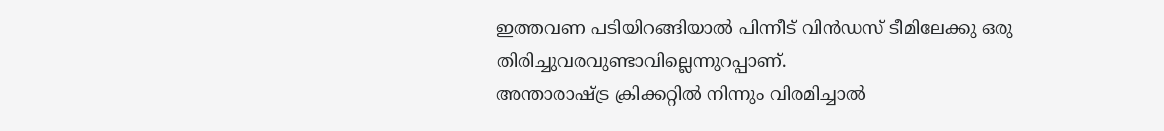ഇത്തവണ പടിയിറങ്ങിയാല്‍ പിന്നീട് വിന്‍ഡസ് ടീമിലേക്കു ഒരു തിരിച്ചുവരവുണ്ടാവില്ലെന്നുറപ്പാണ്.
അന്താരാഷ്ട്ര ക്രിക്കറ്റില്‍ നിന്നും വിരമിച്ചാല്‍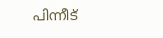പിന്നീട്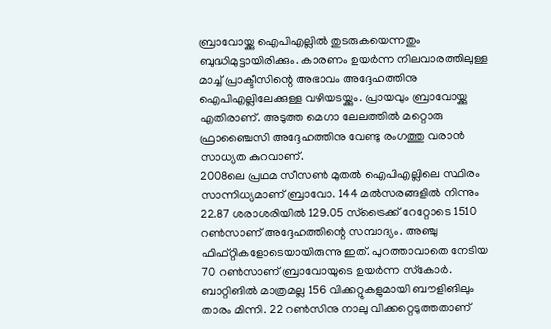ബ്രാവോയ്ക്കു ഐപിഎല്ലില്‍ തുടരുകയെന്നതും ബുദ്ധിമുട്ടായിരിക്കും. കാരണം ഉയര്‍ന്ന നിലവാരത്തിലുള്ള മാച്ച് പ്രാക്ടീസിന്റെ അഭാവം അദ്ദേഹത്തിനു ഐപിഎല്ലിലേക്കുള്ള വഴിയടയ്ക്കും. പ്രായവും ബ്രാവോയ്ക്കു എതിരാണ്. അടുത്ത മെഗാ ലേലത്തില്‍ മറ്റൊരു ഫ്രാഞ്ചൈസി അദ്ദേഹത്തിനു വേണ്ടു രംഗത്തു വരാന്‍ സാധ്യത കുറവാണ്.
2008ലെ പ്രഥമ സീസണ്‍ മുതല്‍ ഐപിഎല്ലിലെ സ്ഥിരം സാന്നിധ്യമാണ് ബ്രാവോ. 144 മല്‍സരങ്ങളില്‍ നിന്നും 22.87 ശരാശരിയില്‍ 129.05 സ്‌ട്രൈക്ക് റേറ്റോടെ 1510 റണ്‍സാണ് അദ്ദേഹത്തിന്റെ സമ്പാദ്യം. അഞ്ചു ഫിഫ്റ്റികളോടെയായിരുന്നു ഇത്. പുറത്താവാതെ നേടിയ 70 റണ്‍സാണ് ബ്രാവോയുടെ ഉയര്‍ന്ന സ്‌കോര്‍. ബാറ്റിങില്‍ മാത്രമല്ല 156 വിക്കറ്റുകളുമായി ബൗളിങിലും താരം മിന്നി. 22 റണ്‍സിനു നാലു വിക്കറ്റെടുത്തതാണ്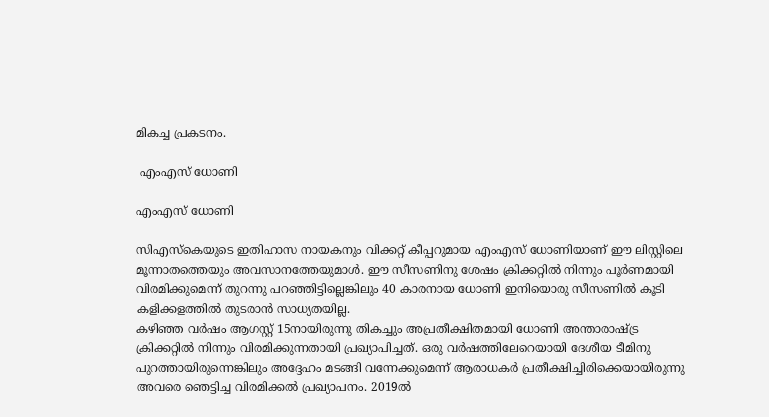മികച്ച പ്രകടനം.

 എംഎസ് ധോണി

എംഎസ് ധോണി

സിഎസ്‌കെയുടെ ഇതിഹാസ നായകനും വിക്കറ്റ് കീപ്പറുമായ എംഎസ് ധോണിയാണ് ഈ ലിസ്റ്റിലെ മൂന്നാതത്തെയും അവസാനത്തേയുമാള്‍. ഈ സീസണിനു ശേഷം ക്രിക്കറ്റില്‍ നിന്നും പൂര്‍ണമായി വിരമിക്കുമെന്ന് തുറന്നു പറഞ്ഞിട്ടില്ലെങ്കിലും 40 കാരനായ ധോണി ഇനിയൊരു സീസണില്‍ കൂടി കളിക്കളത്തില്‍ തുടരാന്‍ സാധ്യതയില്ല.
കഴിഞ്ഞ വര്‍ഷം ആഗസ്റ്റ് 15നായിരുന്നു തികച്ചും അപ്രതീക്ഷിതമായി ധോണി അന്താരാഷ്ട്ര ക്രിക്കറ്റില്‍ നിന്നും വിരമിക്കുന്നതായി പ്രഖ്യാപിച്ചത്. ഒരു വര്‍ഷത്തിലേറെയായി ദേശീയ ടീമിനു പുറത്തായിരുന്നെങ്കിലും അദ്ദേഹം മടങ്ങി വന്നേക്കുമെന്ന് ആരാധകര്‍ പ്രതീക്ഷിച്ചിരിക്കെയായിരുന്നു അവരെ ഞെട്ടിച്ച വിരമിക്കല്‍ പ്രഖ്യാപനം. 2019ല്‍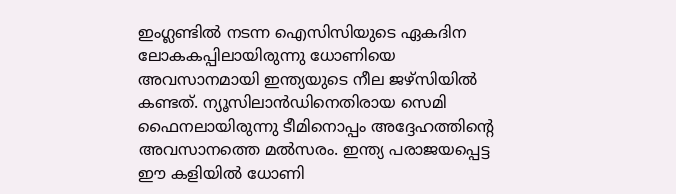ഇംഗ്ലണ്ടില്‍ നടന്ന ഐസിസിയുടെ ഏകദിന ലോകകപ്പിലായിരുന്നു ധോണിയെ അവസാനമായി ഇന്ത്യയുടെ നീല ജഴ്‌സിയില്‍ കണ്ടത്. ന്യൂസിലാന്‍ഡിനെതിരായ സെമി ഫൈനലായിരുന്നു ടീമിനൊപ്പം അദ്ദേഹത്തിന്റെ അവസാനത്തെ മല്‍സരം. ഇന്ത്യ പരാജയപ്പെട്ട ഈ കളിയില്‍ ധോണി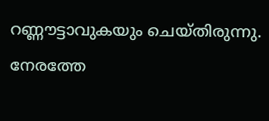റണ്ണൗട്ടാവുകയും ചെയ്തിരുന്നു. നേരത്തേ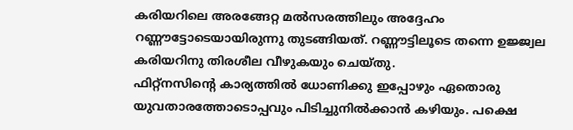കരിയറിലെ അരങ്ങേറ്റ മല്‍സരത്തിലും അദ്ദേഹം റണ്ണൗട്ടോടെയായിരുന്നു തുടങ്ങിയത്. റണ്ണൗട്ടിലൂടെ തന്നെ ഉജ്ജ്വല കരിയറിനു തിരശീല വീഴുകയും ചെയ്തു.
ഫിറ്റ്‌നസിന്റെ കാര്യത്തില്‍ ധോണിക്കു ഇപ്പോഴും ഏതൊരു യുവതാരത്തോടൊപ്പവും പിടിച്ചുനില്‍ക്കാന്‍ കഴിയും. പക്ഷെ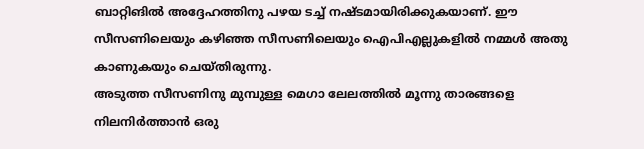ബാറ്റിങില്‍ അദ്ദേഹത്തിനു പഴയ ടച്ച് നഷ്ടമായിരിക്കുകയാണ്. ഈ സീസണിലെയും കഴിഞ്ഞ സീസണിലെയും ഐപിഎല്ലുകളില്‍ നമ്മള്‍ അതു കാണുകയും ചെയ്തിരുന്നു.
അടുത്ത സീസണിനു മുമ്പുള്ള മെഗാ ലേലത്തില്‍ മൂന്നു താരങ്ങളെ നിലനിര്‍ത്താന്‍ ഒരു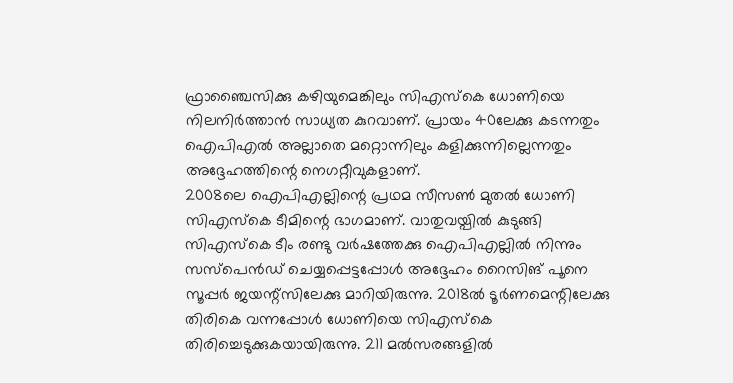ഫ്രാഞ്ചൈസിക്കു കഴിയുമെങ്കിലും സിഎസ്‌കെ ധോണിയെ നിലനിര്‍ത്താന്‍ സാധ്യത കുറവാണ്. പ്രായം 40ലേക്കു കടന്നതും ഐപിഎല്‍ അല്ലാതെ മറ്റൊന്നിലും കളിക്കുന്നില്ലെന്നതും അദ്ദേഹത്തിന്റെ നെഗറ്റീവുകളാണ്.
2008ലെ ഐപിഎല്ലിന്റെ പ്രഥമ സീസണ്‍ മുതല്‍ ധോണി സിഎസ്‌കെ ടീമിന്റെ ഭാഗമാണ്. വാതുവയ്പില്‍ കുടുങ്ങി സിഎസ്‌കെ ടീം രണ്ടു വര്‍ഷത്തേക്കു ഐപിഎല്ലില്‍ നിന്നും സസ്‌പെന്‍ഡ് ചെയ്യപ്പെട്ടപ്പോള്‍ അദ്ദേഹം റൈസിങ് പൂനെ സൂപ്പര്‍ ജയന്റ്‌സിലേക്കു മാറിയിരുന്നു. 2018ല്‍ ടൂര്‍ണമെന്റിലേക്കു തിരികെ വന്നപ്പോള്‍ ധോണിയെ സിഎസ്‌കെ തിരിച്ചെടുക്കുകയായിരുന്നു. 211 മല്‍സരങ്ങളില്‍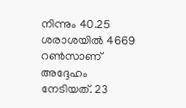നിന്നും 40.25 ശരാശയില്‍ 4669 റണ്‍സാണ് അദ്ദേഹം നേടിയത്. 23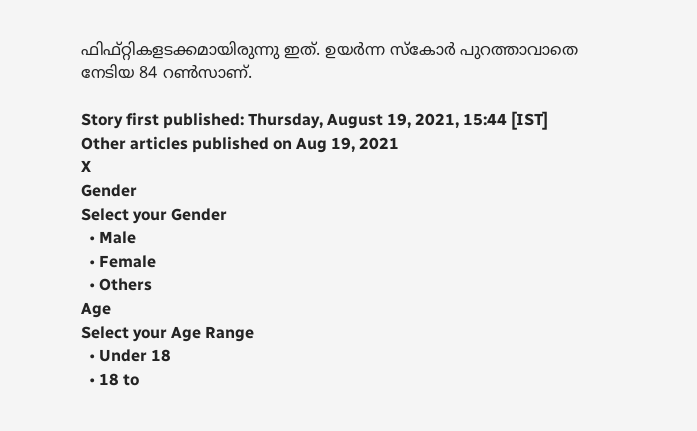ഫിഫ്റ്റികളടക്കമായിരുന്നു ഇത്. ഉയര്‍ന്ന സ്‌കോര്‍ പുറത്താവാതെ നേടിയ 84 റണ്‍സാണ്.

Story first published: Thursday, August 19, 2021, 15:44 [IST]
Other articles published on Aug 19, 2021
X
Gender
Select your Gender
  • Male
  • Female
  • Others
Age
Select your Age Range
  • Under 18
  • 18 to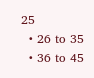25
  • 26 to 35
  • 36 to 45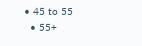• 45 to 55
  • 55+